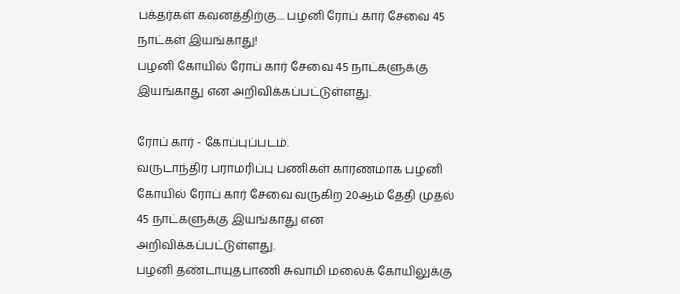பக்தர்கள் கவனத்திற்கு.... பழனி ரோப் கார் சேவை 45 நாட்கள் இயங்காது!
பழனி கோயில் ரோப் கார் சேவை 45 நாட்களுக்கு இயங்காது என அறிவிக்கப்பட்டுள்ளது.

ரோப் கார் - கோப்புப்படம்.
வருடாந்திர பராமரிப்பு பணிகள் காரணமாக பழனி கோயில் ரோப் கார் சேவை வருகிற 20ஆம் தேதி முதல் 45 நாட்களுக்கு இயங்காது என அறிவிக்கப்பட்டுள்ளது.
பழனி தண்டாயுதபாணி சுவாமி மலைக் கோயிலுக்கு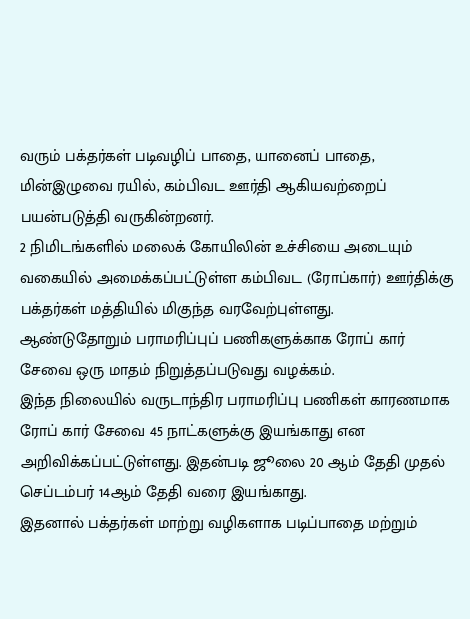வரும் பக்தர்கள் படிவழிப் பாதை, யானைப் பாதை, மின்இழுவை ரயில், கம்பிவட ஊர்தி ஆகியவற்றைப் பயன்படுத்தி வருகின்றனர்.
2 நிமிடங்களில் மலைக் கோயிலின் உச்சியை அடையும் வகையில் அமைக்கப்பட்டுள்ள கம்பிவட (ரோப்கார்) ஊர்திக்கு பக்தர்கள் மத்தியில் மிகுந்த வரவேற்புள்ளது.
ஆண்டுதோறும் பராமரிப்புப் பணிகளுக்காக ரோப் கார் சேவை ஒரு மாதம் நிறுத்தப்படுவது வழக்கம்.
இந்த நிலையில் வருடாந்திர பராமரிப்பு பணிகள் காரணமாக ரோப் கார் சேவை 45 நாட்களுக்கு இயங்காது என அறிவிக்கப்பட்டுள்ளது. இதன்படி ஜூலை 20 ஆம் தேதி முதல் செப்டம்பர் 14ஆம் தேதி வரை இயங்காது.
இதனால் பக்தர்கள் மாற்று வழிகளாக படிப்பாதை மற்றும்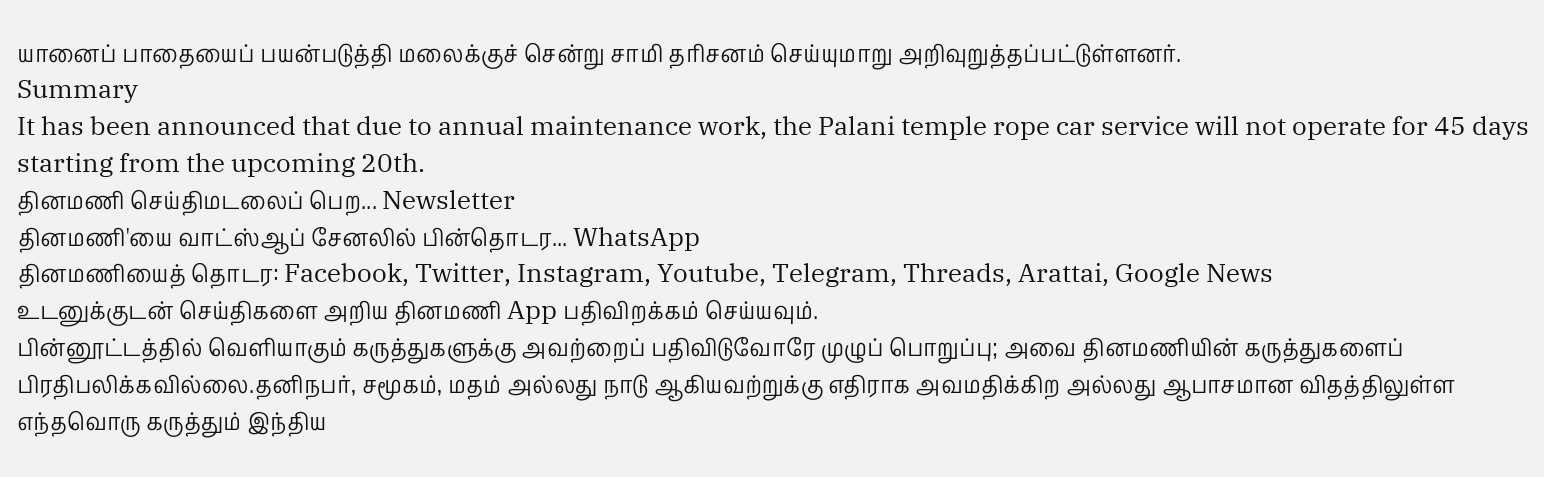யானைப் பாதையைப் பயன்படுத்தி மலைக்குச் சென்று சாமி தரிசனம் செய்யுமாறு அறிவுறுத்தப்பட்டுள்ளனர்.
Summary
It has been announced that due to annual maintenance work, the Palani temple rope car service will not operate for 45 days starting from the upcoming 20th.
தினமணி செய்திமடலைப் பெற... Newsletter
தினமணி'யை வாட்ஸ்ஆப் சேனலில் பின்தொடர... WhatsApp
தினமணியைத் தொடர: Facebook, Twitter, Instagram, Youtube, Telegram, Threads, Arattai, Google News
உடனுக்குடன் செய்திகளை அறிய தினமணி App பதிவிறக்கம் செய்யவும்.
பின்னூட்டத்தில் வெளியாகும் கருத்துகளுக்கு அவற்றைப் பதிவிடுவோரே முழுப் பொறுப்பு; அவை தினமணியின் கருத்துகளைப் பிரதிபலிக்கவில்லை.தனிநபர், சமூகம், மதம் அல்லது நாடு ஆகியவற்றுக்கு எதிராக அவமதிக்கிற அல்லது ஆபாசமான விதத்திலுள்ள எந்தவொரு கருத்தும் இந்திய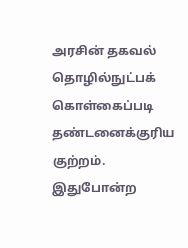அரசின் தகவல் தொழில்நுட்பக் கொள்கைப்படி தண்டனைக்குரிய குற்றம். இதுபோன்ற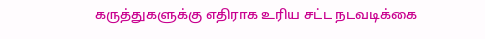கருத்துகளுக்கு எதிராக உரிய சட்ட நடவடிக்கை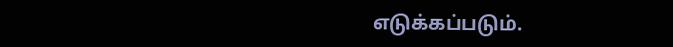எடுக்கப்படும்.